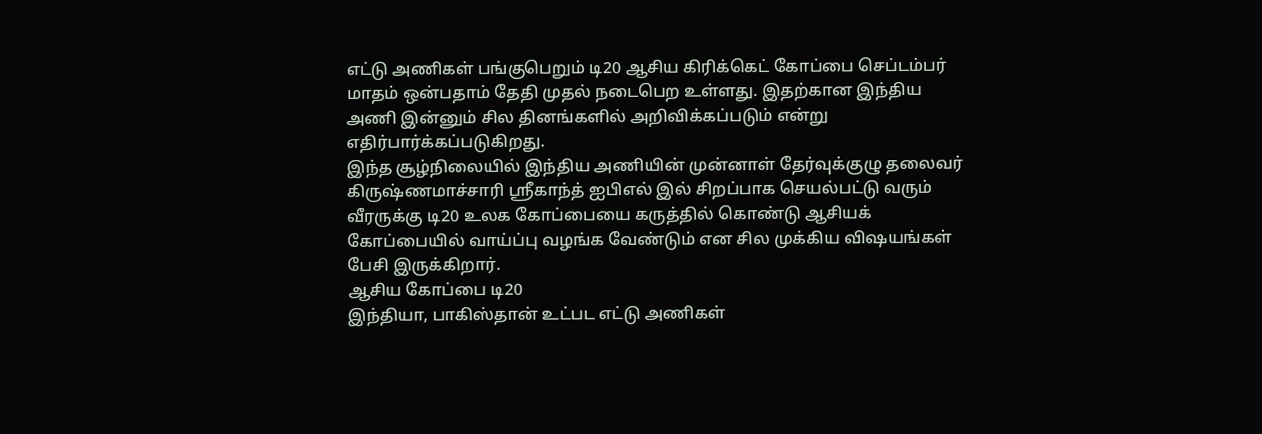எட்டு அணிகள் பங்குபெறும் டி20 ஆசிய கிரிக்கெட் கோப்பை செப்டம்பர் மாதம் ஒன்பதாம் தேதி முதல் நடைபெற உள்ளது. இதற்கான இந்திய அணி இன்னும் சில தினங்களில் அறிவிக்கப்படும் என்று எதிர்பார்க்கப்படுகிறது.
இந்த சூழ்நிலையில் இந்திய அணியின் முன்னாள் தேர்வுக்குழு தலைவர் கிருஷ்ணமாச்சாரி ஸ்ரீகாந்த் ஐபிஎல் இல் சிறப்பாக செயல்பட்டு வரும் வீரருக்கு டி20 உலக கோப்பையை கருத்தில் கொண்டு ஆசியக் கோப்பையில் வாய்ப்பு வழங்க வேண்டும் என சில முக்கிய விஷயங்கள் பேசி இருக்கிறார்.
ஆசிய கோப்பை டி20
இந்தியா, பாகிஸ்தான் உட்பட எட்டு அணிகள்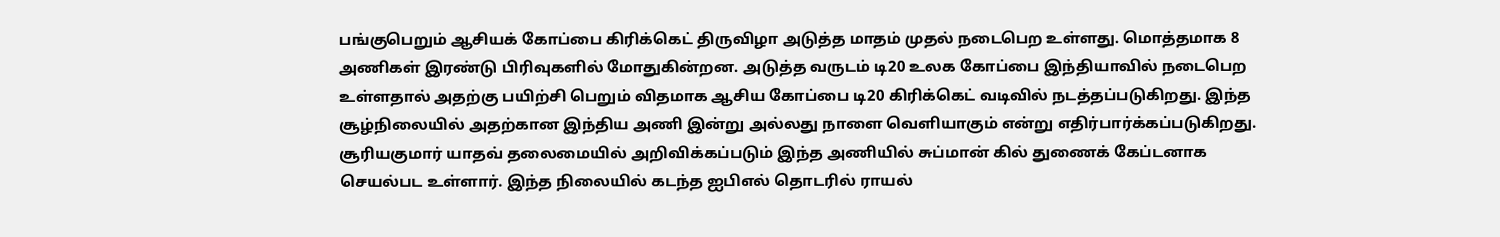பங்குபெறும் ஆசியக் கோப்பை கிரிக்கெட் திருவிழா அடுத்த மாதம் முதல் நடைபெற உள்ளது. மொத்தமாக 8 அணிகள் இரண்டு பிரிவுகளில் மோதுகின்றன. அடுத்த வருடம் டி20 உலக கோப்பை இந்தியாவில் நடைபெற உள்ளதால் அதற்கு பயிற்சி பெறும் விதமாக ஆசிய கோப்பை டி20 கிரிக்கெட் வடிவில் நடத்தப்படுகிறது. இந்த சூழ்நிலையில் அதற்கான இந்திய அணி இன்று அல்லது நாளை வெளியாகும் என்று எதிர்பார்க்கப்படுகிறது.
சூரியகுமார் யாதவ் தலைமையில் அறிவிக்கப்படும் இந்த அணியில் சுப்மான் கில் துணைக் கேப்டனாக செயல்பட உள்ளார். இந்த நிலையில் கடந்த ஐபிஎல் தொடரில் ராயல்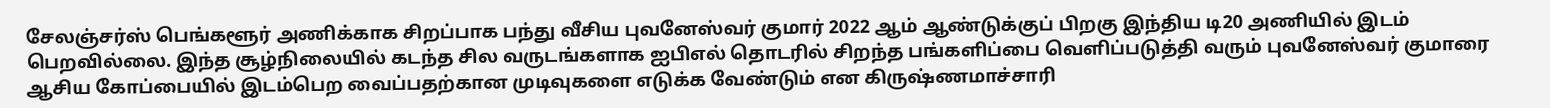சேலஞ்சர்ஸ் பெங்களூர் அணிக்காக சிறப்பாக பந்து வீசிய புவனேஸ்வர் குமார் 2022 ஆம் ஆண்டுக்குப் பிறகு இந்திய டி20 அணியில் இடம் பெறவில்லை. இந்த சூழ்நிலையில் கடந்த சில வருடங்களாக ஐபிஎல் தொடரில் சிறந்த பங்களிப்பை வெளிப்படுத்தி வரும் புவனேஸ்வர் குமாரை ஆசிய கோப்பையில் இடம்பெற வைப்பதற்கான முடிவுகளை எடுக்க வேண்டும் என கிருஷ்ணமாச்சாரி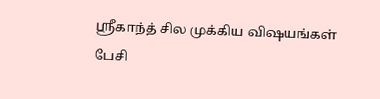ஸ்ரீகாந்த் சில முக்கிய விஷயங்கள் பேசி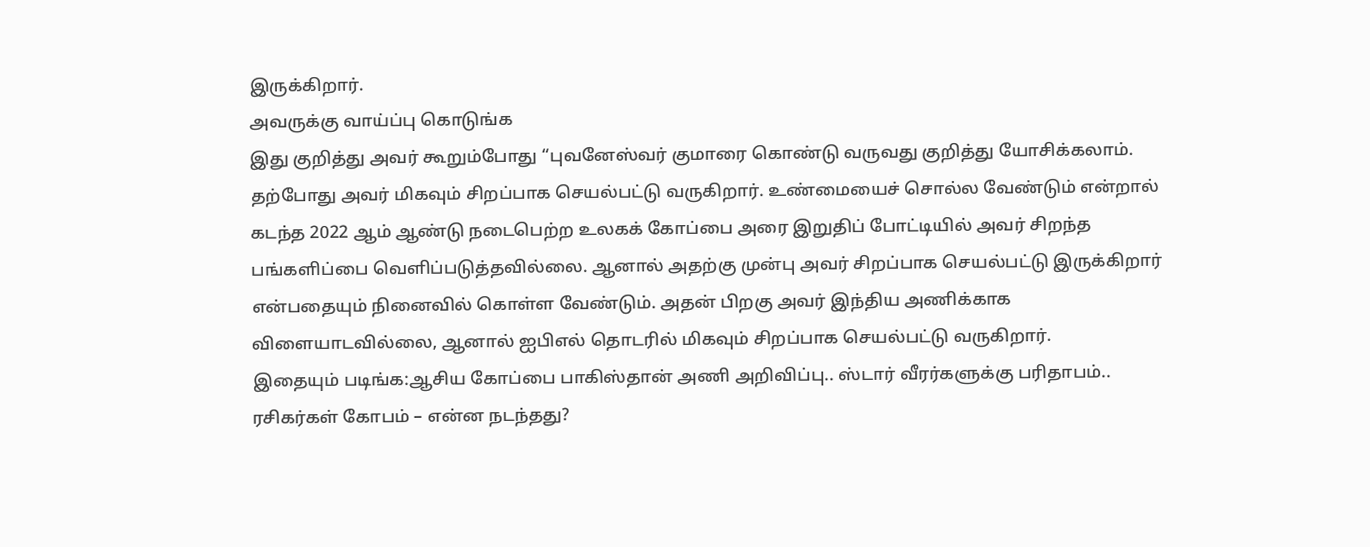இருக்கிறார்.
அவருக்கு வாய்ப்பு கொடுங்க
இது குறித்து அவர் கூறும்போது “புவனேஸ்வர் குமாரை கொண்டு வருவது குறித்து யோசிக்கலாம். தற்போது அவர் மிகவும் சிறப்பாக செயல்பட்டு வருகிறார். உண்மையைச் சொல்ல வேண்டும் என்றால் கடந்த 2022 ஆம் ஆண்டு நடைபெற்ற உலகக் கோப்பை அரை இறுதிப் போட்டியில் அவர் சிறந்த பங்களிப்பை வெளிப்படுத்தவில்லை. ஆனால் அதற்கு முன்பு அவர் சிறப்பாக செயல்பட்டு இருக்கிறார் என்பதையும் நினைவில் கொள்ள வேண்டும். அதன் பிறகு அவர் இந்திய அணிக்காக விளையாடவில்லை, ஆனால் ஐபிஎல் தொடரில் மிகவும் சிறப்பாக செயல்பட்டு வருகிறார்.
இதையும் படிங்க:ஆசிய கோப்பை பாகிஸ்தான் அணி அறிவிப்பு.. ஸ்டார் வீரர்களுக்கு பரிதாபம்.. ரசிகர்கள் கோபம் – என்ன நடந்தது?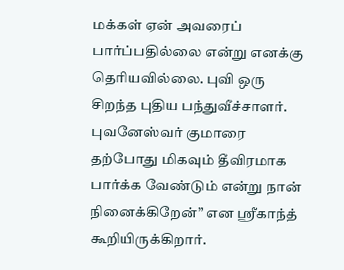மக்கள் ஏன் அவரைப் பார்ப்பதில்லை என்று எனக்கு தெரியவில்லை. புவி ஒரு சிறந்த புதிய பந்துவீச்சாளர். புவனேஸ்வர் குமாரை தற்போது மிகவும் தீவிரமாக பார்க்க வேண்டும் என்று நான் நினைக்கிறேன்” என ஸ்ரீகாந்த் கூறியிருக்கிறார்.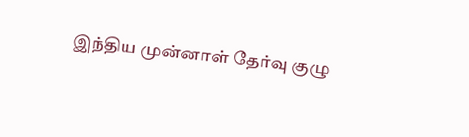இந்திய முன்னாள் தேர்வு குழு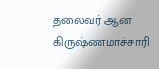தலைவர் ஆன கிருஷ்ணமாச்சாரி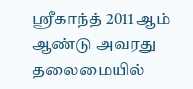ஸ்ரீகாந்த் 2011 ஆம் ஆண்டு அவரது தலைமையில்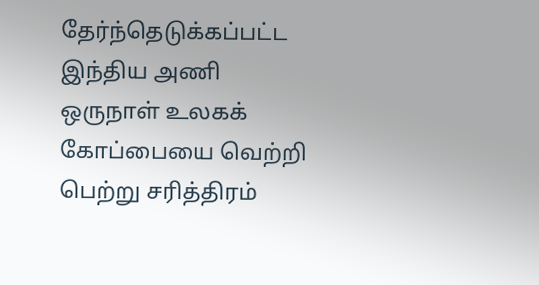தேர்ந்தெடுக்கப்பட்ட இந்திய அணி ஒருநாள் உலகக் கோப்பையை வெற்றி பெற்று சரித்திரம்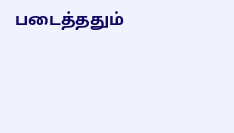படைத்ததும்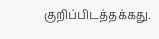குறிப்பிடத்தக்கது.